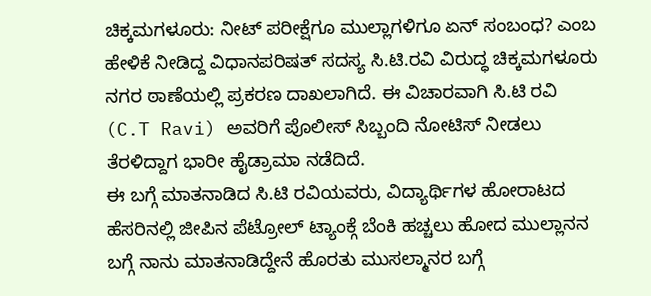ಚಿಕ್ಕಮಗಳೂರು: ನೀಟ್ ಪರೀಕ್ಷೆಗೂ ಮುಲ್ಲಾಗಳಿಗೂ ಏನ್ ಸಂಬಂಧ? ಎಂಬ ಹೇಳಿಕೆ ನೀಡಿದ್ದ ವಿಧಾನಪರಿಷತ್ ಸದಸ್ಯ ಸಿ.ಟಿ.ರವಿ ವಿರುದ್ಧ ಚಿಕ್ಕಮಗಳೂರು ನಗರ ಠಾಣೆಯಲ್ಲಿ ಪ್ರಕರಣ ದಾಖಲಾಗಿದೆ. ಈ ವಿಚಾರವಾಗಿ ಸಿ.ಟಿ ರವಿ (C.T Ravi) ಅವರಿಗೆ ಪೊಲೀಸ್ ಸಿಬ್ಬಂದಿ ನೋಟಿಸ್ ನೀಡಲು ತೆರಳಿದ್ದಾಗ ಭಾರೀ ಹೈಡ್ರಾಮಾ ನಡೆದಿದೆ.
ಈ ಬಗ್ಗೆ ಮಾತನಾಡಿದ ಸಿ.ಟಿ ರವಿಯವರು, ವಿದ್ಯಾರ್ಥಿಗಳ ಹೋರಾಟದ ಹೆಸರಿನಲ್ಲಿ ಜೀಪಿನ ಪೆಟ್ರೋಲ್ ಟ್ಯಾಂಕ್ಗೆ ಬೆಂಕಿ ಹಚ್ಚಲು ಹೋದ ಮುಲ್ಲಾನನ ಬಗ್ಗೆ ನಾನು ಮಾತನಾಡಿದ್ದೇನೆ ಹೊರತು ಮುಸಲ್ಮಾನರ ಬಗ್ಗೆ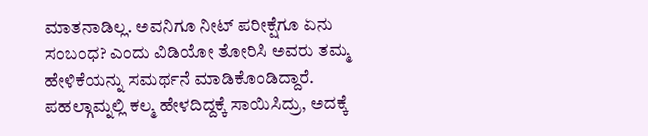ಮಾತನಾಡಿಲ್ಲ. ಅವನಿಗೂ ನೀಟ್ ಪರೀಕ್ಷೆಗೂ ಏನು ಸಂಬಂಧ? ಎಂದು ವಿಡಿಯೋ ತೋರಿಸಿ ಅವರು ತಮ್ಮ ಹೇಳಿಕೆಯನ್ನು ಸಮರ್ಥನೆ ಮಾಡಿಕೊಂಡಿದ್ದಾರೆ.
ಪಹಲ್ಗಾಮ್ನಲ್ಲಿ ಕಲ್ಮ ಹೇಳದಿದ್ದಕ್ಕೆ ಸಾಯಿಸಿದ್ರು, ಅದಕ್ಕೆ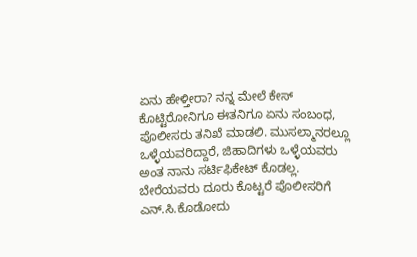ಏನು ಹೇಳ್ತೀರಾ? ನನ್ನ ಮೇಲೆ ಕೇಸ್ ಕೊಟ್ಟಿರೋನಿಗೂ ಈತನಿಗೂ ಏನು ಸಂಬಂಧ, ಪೊಲೀಸರು ತನಿಖೆ ಮಾಡಲಿ. ಮುಸಲ್ಮಾನರಲ್ಲೂ ಒಳ್ಳೆಯವರಿದ್ದಾರೆ, ಜಿಹಾದಿಗಳು ಒಳ್ಳೆಯವರು ಅಂತ ನಾನು ಸರ್ಟಿಫಿಕೇಟ್ ಕೊಡಲ್ಲ. ಬೇರೆಯವರು ದೂರು ಕೊಟ್ಟರೆ ಪೊಲೀಸರಿಗೆ ಎನ್.ಸಿ.ಕೊಡೋದು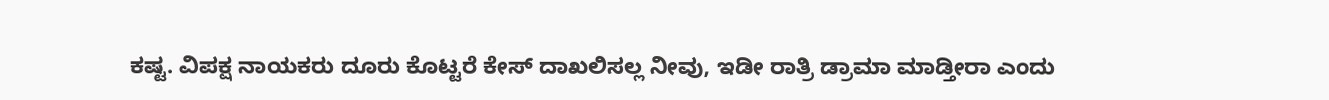ಕಷ್ಟ. ವಿಪಕ್ಷ ನಾಯಕರು ದೂರು ಕೊಟ್ಟರೆ ಕೇಸ್ ದಾಖಲಿಸಲ್ಲ ನೀವು, ಇಡೀ ರಾತ್ರಿ ಡ್ರಾಮಾ ಮಾಡ್ತೀರಾ ಎಂದು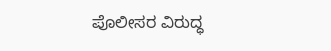ಪೊಲೀಸರ ವಿರುದ್ಧ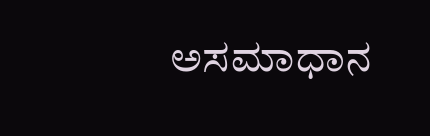ಅಸಮಾಧಾನ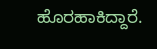ಹೊರಹಾಕಿದ್ದಾರೆ.